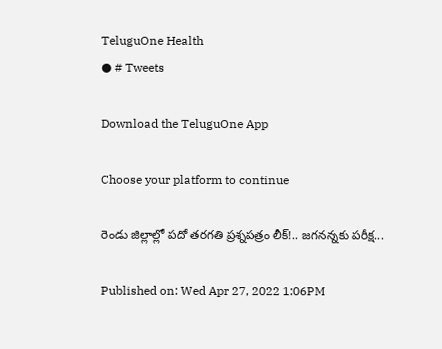TeluguOne Health
● # Tweets

Download the TeluguOne App

Choose your platform to continue

రెండు జిల్లాల్లో పదో తరగతి ప్రశ్నపత్రం లీక్‌!.. జ‌గ‌నన్నకు ప‌రీక్ష‌...

Published on: Wed Apr 27, 2022 1:06PM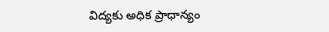విద్యకు అధిక ప్రాధాన్యం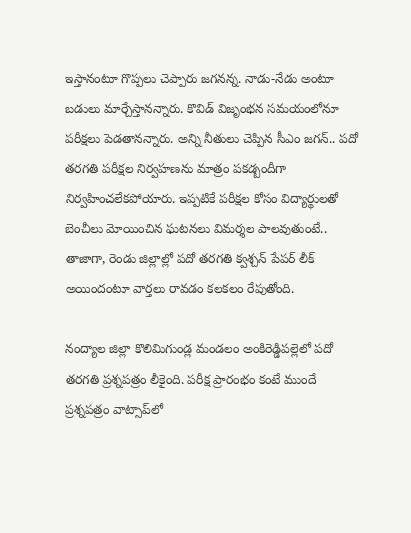ఇస్తానంటూ గొప్ప‌లు చెప్పారు జ‌గ‌న‌న్న‌. నాడు-నేడు అంటూ బ‌డులు మార్చేస్తానన్నారు. కొవిడ్ విజృంభ‌న స‌మ‌యంలోనూ ప‌రీక్ష‌లు పెడ‌తాన‌న్నారు. అన్ని నీతులు చెప్పిన సీఎం జ‌గ‌న్‌.. ప‌దో త‌ర‌గ‌తి ప‌రీక్షల నిర్వ‌హ‌ణ‌ను మాత్రం ప‌క‌డ్బందీగా నిర్వ‌హించ‌లేక‌పోయారు. ఇప్ప‌టికే ప‌రీక్ష‌ల కోసం విద్యార్థుల‌తో బెంచీలు మోయించిన ఘ‌ట‌న‌లు విమ‌ర్శ‌ల పాల‌వుతుంటే.. తాజాగా, రెండు జిల్లాల్లో ప‌దో త‌ర‌గ‌తి క్వ‌శ్చ‌న్ పేప‌ర్ లీక్ అయిందంటూ వార్త‌లు రావ‌డం క‌ల‌క‌లం రేపుతోంది.

నంద్యాల జిల్లా కొలిమిగుండ్ల మండలం అంకిరెడ్డిపల్లెలో పదో తరగతి ప్రశ్నపత్రం లీకైంది. పరీక్ష ప్రారంభం కంటే ముందే ప్రశ్నపత్రం వాట్సాప్‌లో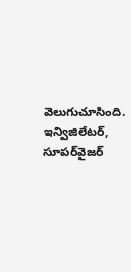వెలుగుచూసింది. ఇన్విజిలేటర్‌, సూపర్‌వైజర్‌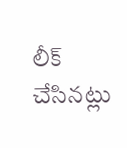లీక్‌ చేసినట్లు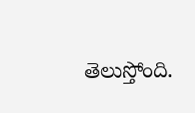తెలుస్తోంది.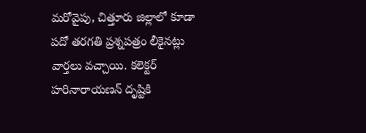మరోవైపు, చిత్తూరు జిల్లాలో కూడా పదో తరగతి ప్రశ్నపత్రం లీకైనట్లు వార్త‌లు వ‌చ్చాయి. కలెక్టర్‌ హరినారాయణన్‌ దృష్టికి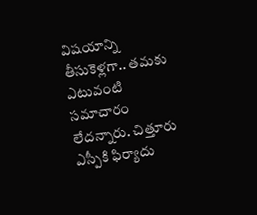విషయాన్ని తీసుకెళ్లగా.. తమకు ఎటువంటి సమాచారం లేదన్నారు. చిత్తూరు ఎస్పీకి ఫిర్యాదు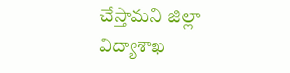చేస్తామని జిల్లా విద్యాశాఖ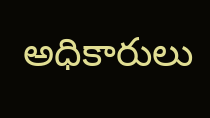అధికారులు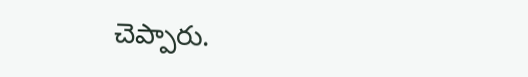చెప్పారు.